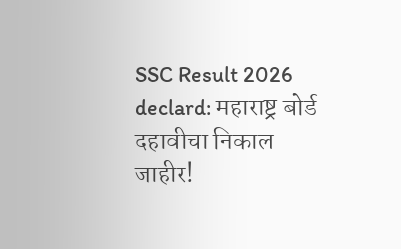SSC Result 2026 declard: महाराष्ट्र बोर्ड दहावीचा निकाल जाहीर!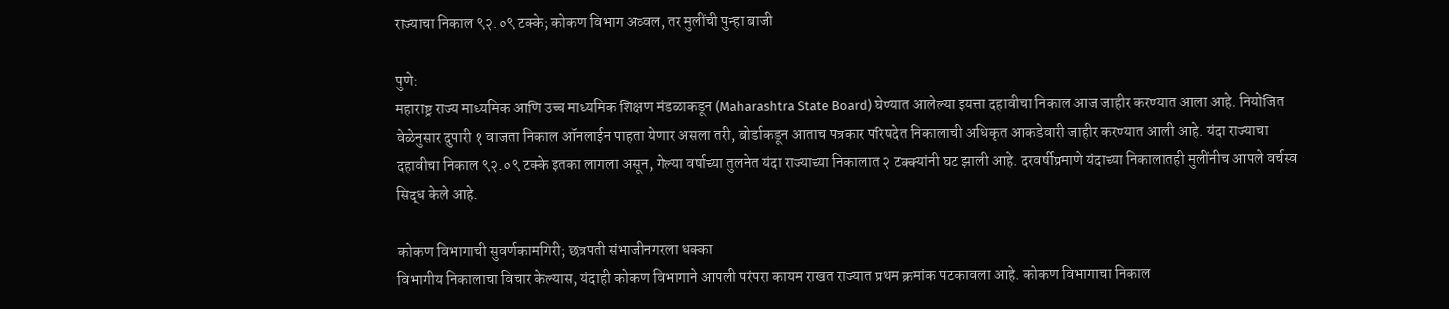राज्याचा निकाल ९२.०९ टक्के; कोकण विभाग अव्वल, तर मुलींची पुन्हा बाजी

पुणे:
महाराष्ट्र राज्य माध्यमिक आणि उच्च माध्यमिक शिक्षण मंडळाकडून (Maharashtra State Board) घेण्यात आलेल्या इयत्ता दहावीचा निकाल आज जाहीर करण्यात आला आहे. नियोजित वेळेनुसार दुपारी १ वाजता निकाल ऑनलाईन पाहता येणार असला तरी, बोर्डाकडून आताच पत्रकार परिषदेत निकालाची अधिकृत आकडेवारी जाहीर करण्यात आली आहे. यंदा राज्याचा दहावीचा निकाल ९२.०९ टक्के इतका लागला असून, गेल्या वर्षाच्या तुलनेत यंदा राज्याच्या निकालात २ टक्क्यांनी घट झाली आहे. दरवर्षीप्रमाणे यंदाच्या निकालातही मुलींनीच आपले वर्चस्व सिद्ध केले आहे.

कोकण विभागाची सुवर्णकामगिरी; छत्रपती संभाजीनगरला धक्का
विभागीय निकालाचा विचार केल्यास, यंदाही कोकण विभागाने आपली परंपरा कायम राखत राज्यात प्रथम क्रमांक पटकावला आहे. कोकण विभागाचा निकाल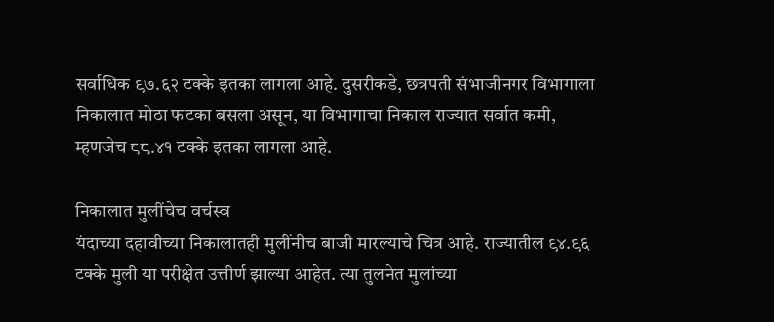सर्वाधिक ९७.६२ टक्के इतका लागला आहे. दुसरीकडे, छत्रपती संभाजीनगर विभागाला निकालात मोठा फटका बसला असून, या विभागाचा निकाल राज्यात सर्वात कमी, म्हणजेच ८८.४१ टक्के इतका लागला आहे.

निकालात मुलींचेच वर्चस्व
यंदाच्या दहावीच्या निकालातही मुलींनीच बाजी मारल्याचे चित्र आहे. राज्यातील ९४.९६ टक्के मुली या परीक्षेत उत्तीर्ण झाल्या आहेत. त्या तुलनेत मुलांच्या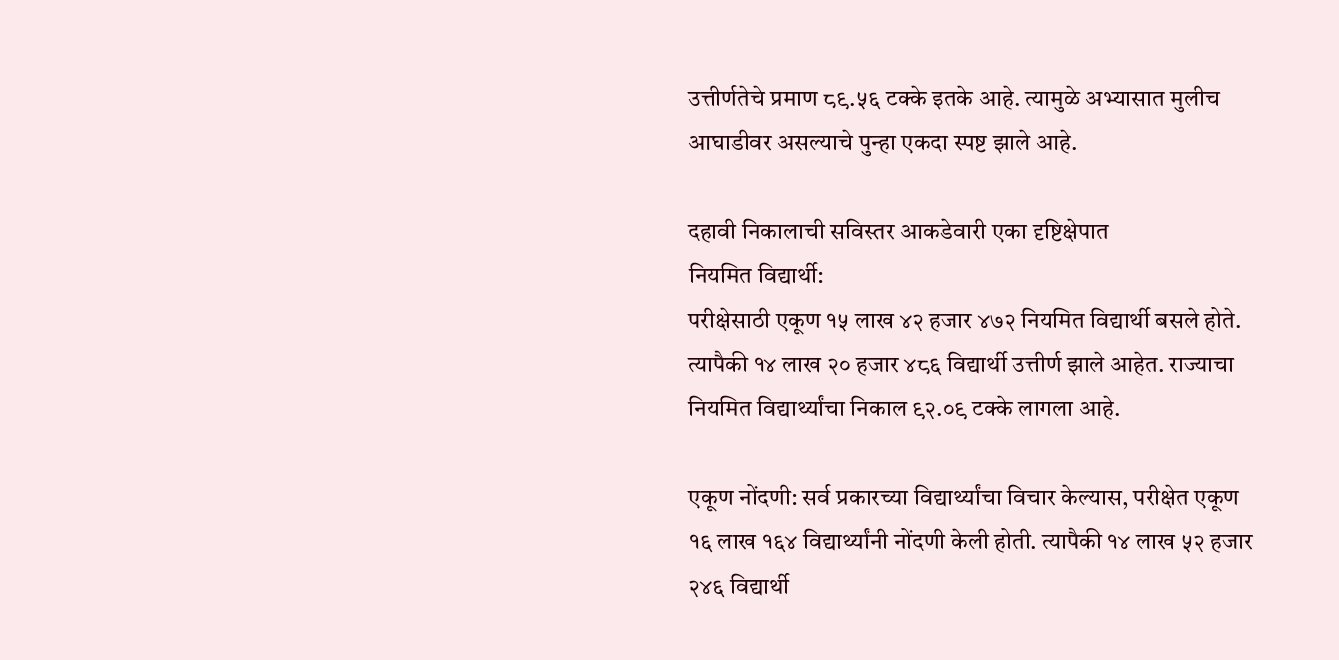उत्तीर्णतेचे प्रमाण ८९.५६ टक्के इतके आहे. त्यामुळे अभ्यासात मुलीच आघाडीवर असल्याचे पुन्हा एकदा स्पष्ट झाले आहे.

दहावी निकालाची सविस्तर आकडेवारी एका दृष्टिक्षेपात
नियमित विद्यार्थी:
परीक्षेसाठी एकूण १५ लाख ४२ हजार ४७२ नियमित विद्यार्थी बसले होते. त्यापैकी १४ लाख २० हजार ४८६ विद्यार्थी उत्तीर्ण झाले आहेत. राज्याचा नियमित विद्यार्थ्यांचा निकाल ९२.०९ टक्के लागला आहे.

एकूण नोंदणी: सर्व प्रकारच्या विद्यार्थ्यांचा विचार केल्यास, परीक्षेत एकूण १६ लाख १६४ विद्यार्थ्यांनी नोंदणी केली होती. त्यापैकी १४ लाख ५२ हजार २४६ विद्यार्थी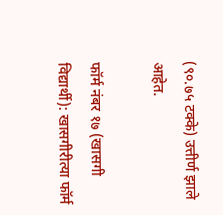(९०.७५ टक्के) उत्तीर्ण झाले आहेत.

फॉर्म नंबर १७ (खासगी विद्यार्थी): खासगीरीत्या फॉर्म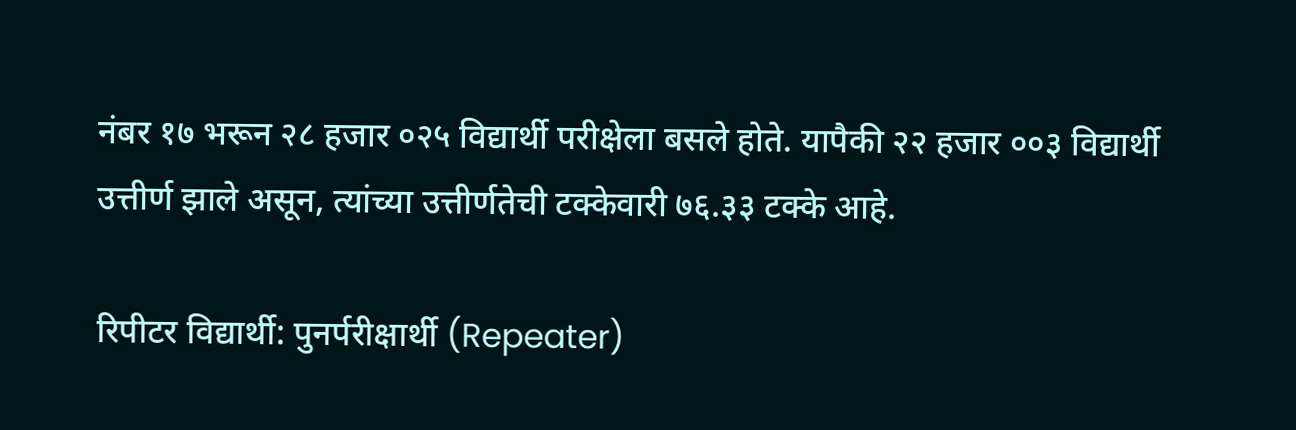नंबर १७ भरून २८ हजार ०२५ विद्यार्थी परीक्षेला बसले होते. यापैकी २२ हजार ००३ विद्यार्थी उत्तीर्ण झाले असून, त्यांच्या उत्तीर्णतेची टक्केवारी ७६.३३ टक्के आहे.

रिपीटर विद्यार्थी: पुनर्परीक्षार्थी (Repeater)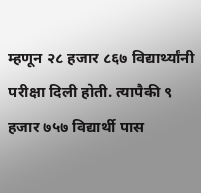म्हणून २८ हजार ८६७ विद्यार्थ्यांनी परीक्षा दिली होती. त्यापैकी ९ हजार ७५७ विद्यार्थी पास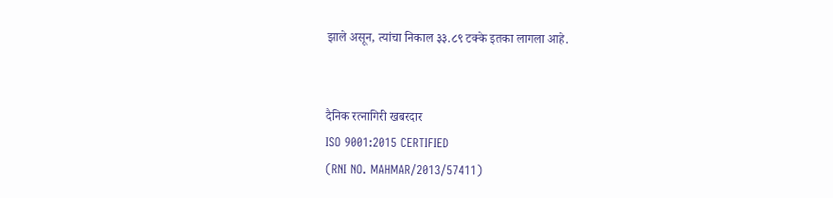झाले असून, त्यांचा निकाल ३३.८९ टक्के इतका लागला आहे.


दैनिक रत्नागिरी खबरदार
ISO 9001:2015 CERTIFIED
(RNI NO. MAHMAR/2013/57411)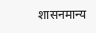शासनमान्य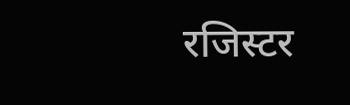रजिस्टर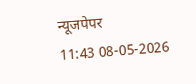न्यूजपेपर
11:43 08-05-2026